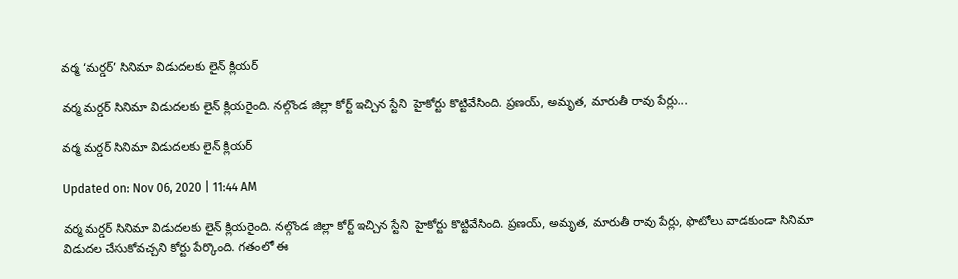వర్మ ‘మర్డర్’ సినిమా విడుదలకు లైన్ క్లియర్

వర్మ మర్డర్ సినిమా విడుదలకు లైన్ క్లియరైంది. నల్గొండ జిల్లా కోర్ట్ ఇచ్చిన స్టేని  హైకోర్టు కొట్టివేసింది. ప్రణయ్, అమృత, మారుతీ రావు పేర్లు...

వర్మ మర్డర్ సినిమా విడుదలకు లైన్ క్లియర్

Updated on: Nov 06, 2020 | 11:44 AM

వర్మ మర్డర్ సినిమా విడుదలకు లైన్ క్లియరైంది. నల్గొండ జిల్లా కోర్ట్ ఇచ్చిన స్టేని  హైకోర్టు కొట్టివేసింది. ప్రణయ్, అమృత, మారుతీ రావు పేర్లు, ఫొటోలు వాడకుండా సినిమా విడుదల చేసుకోవచ్చని కోర్టు పేర్కొంది. గతంలో ఈ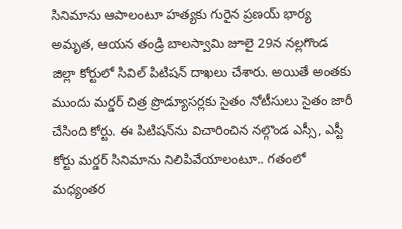సినిమాను ఆపాలంటూ హత్యకు గురైన ప్రణయ్ భార్య అమృత, ఆయన తండ్రి బాలస్వామి జూలై 29న నల్లగొండ జిల్లా కోర్టులో సివిల్ పిటిషన్‌ దాఖలు చేశారు. అయితే అంతకు ముందు మర్డర్ చిత్ర ప్రొడ్యూసర్లకు సైతం నోటీసులు సైతం జారీ చేసింది కోర్టు. ఈ పిటిషన్‌ను విచారించిన నల్గొండ ఎస్సీ, ఎస్టీ కోర్టు మర్డర్ సినిమాను నిలిపివేయాలంటూ.. గతంలో మధ్యంతర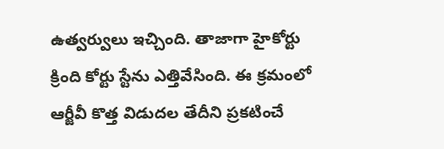ఉత్వర్వులు ఇచ్చింది. తాజాగా హైకోర్టు క్రింది కోర్టు స్టేను ఎత్తివేసింది. ఈ క్రమంలో ఆర్జీవీ కొత్త విడుదల తేదీని ప్రకటించే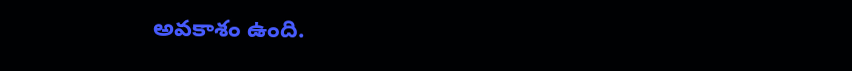అవకాశం ఉంది.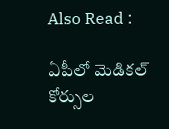Also Read :

ఏపీలో మెడికల్ కోర్సుల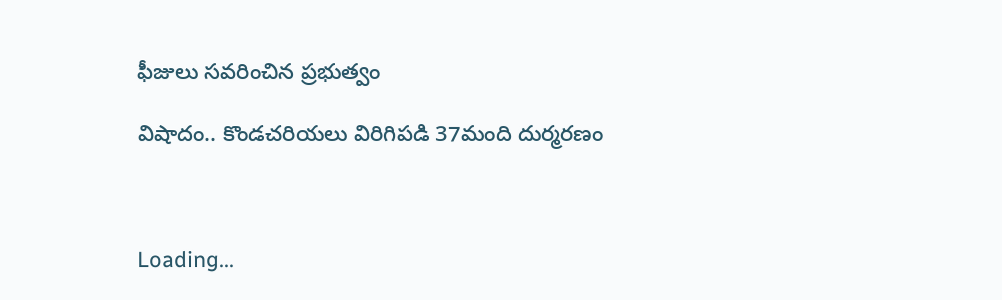ఫీజులు సవరించిన ప్రభుత్వం

విషాదం.. కొండచరియలు విరిగిపడి 37మంది దుర్మరణం



Loading...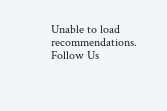Unable to load recommendations.
Follow Us